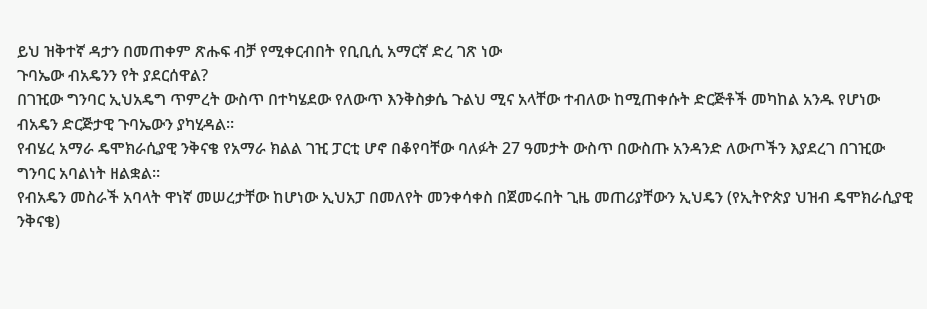ይህ ዝቅተኛ ዳታን በመጠቀም ጽሑፍ ብቻ የሚቀርብበት የቢቢሲ አማርኛ ድረ ገጽ ነው
ጉባኤው ብአዴንን የት ያደርሰዋል?
በገዢው ግንባር ኢህአዴግ ጥምረት ውስጥ በተካሄደው የለውጥ እንቅስቃሴ ጉልህ ሚና አላቸው ተብለው ከሚጠቀሱት ድርጅቶች መካከል አንዱ የሆነው ብአዴን ድርጅታዊ ጉባኤውን ያካሂዳል።
የብሄረ አማራ ዴሞክራሲያዊ ንቅናቄ የአማራ ክልል ገዢ ፓርቲ ሆኖ በቆየባቸው ባለፉት 27 ዓመታት ውስጥ በውስጡ አንዳንድ ለውጦችን እያደረገ በገዢው ግንባር አባልነት ዘልቋል።
የብአዴን መስራች አባላት ዋነኛ መሠረታቸው ከሆነው ኢህአፓ በመለየት መንቀሳቀስ በጀመሩበት ጊዜ መጠሪያቸውን ኢህዴን (የኢትዮጵያ ህዝብ ዴሞክራሲያዊ ንቅናቄ)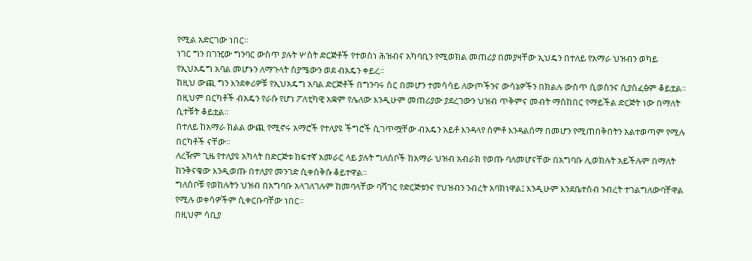የሚል አድርገው ነበር።
ነገር ግን በገዢው ግንባር ውስጥ ያሉት ሦስት ድርጅቶች የተወሰነ ሕዝብና አካባቢን የሚወክል መጠሪያ በመያዛቸው ኢህዴን በተለይ የአማራ ህዝብን ወካይ የኢህአዴግ አባል መሆኑን ለማጉላት ስያሜውን ወደ ብአዴን ቀይረ።
ከዚህ ውጪ ግን እንደቀሪዎቹ የኢህአዴግ አባል ድርጅቶች በግንባሩ ስር በመሆን ተመሳሳይ ለውጦችንና ውሳኔዎችን በክልሉ ውስጥ ሲወስንና ሲያስፈፅም ቆይቷል።
በዚህም በርካቶች ብአዴን የራሱ የሆነ ፖለቲካዊ አቋም የሌለው እንዲሁም መጠሪያው ያደረገውን ህዝብ ጥቅምና መብት ማስከበር የማይችል ድርጅት ነው በማለት ሲተቹት ቆይቷል።
በተለይ ከአማራ ክልል ውጪ የሚኖሩ አማሮች የተለያዩ ችግሮች ሲገጥሟቸው ብአዴን አይቶ እንዳላየ ሰምቶ እንዳልሰማ በመሆን የሚጠበቅበትን አልተወጣም የሚሉ በርካቶች ናቸው።
ለረዥም ጊዜ የተለያዩ አካላት በድርጅቱ ከፍተኛ አመራር ላይ ያሉት ግለሰቦች ከአማራ ህዝብ አብራክ የወጡ ባለመሆናቸው በአግባቡ ሊወክሉት አይችሉም በማለት ከንቅናቄው እንዲወጡ በተለያየ መንገድ ሲቀሰቅሱ ቆይተዋል።
ግለሰቦቹ የወከሉትን ህዝብ በአግባቡ አላገለገሉም ከመባላቸው ባሻገር የድርጅቱንና የህዝብን ንብረት አባክነዋል፤ እንዲሁም እንደቤተሰብ ንብረት ተገልግለውባቸዋል የሚሉ ወቀሳዎችም ሲቀርቡባቸው ነበር።
በዚህም ሳቢያ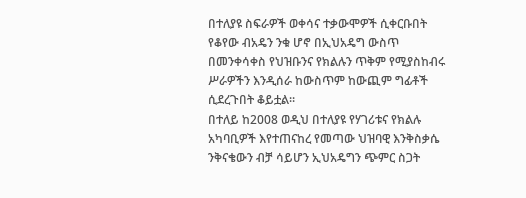በተለያዩ ስፍራዎች ወቀሳና ተቃውሞዎች ሲቀርቡበት የቆየው ብአዴን ንቁ ሆኖ በኢህአዴግ ውስጥ በመንቀሳቀስ የህዝቡንና የክልሉን ጥቅም የሚያስከብሩ ሥራዎችን እንዲሰራ ከውስጥም ከውጪም ግፊቶች ሲደረጉበት ቆይቷል።
በተለይ ከ2008 ወዲህ በተለያዩ የሃገሪቱና የክልሉ አካባቢዎች እየተጠናከረ የመጣው ህዝባዊ እንቅስቃሴ ንቅናቄውን ብቻ ሳይሆን ኢህአዴግን ጭምር ስጋት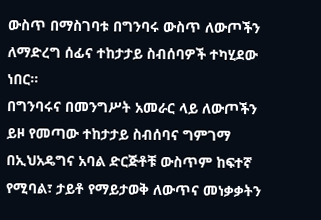ውስጥ በማስገባቱ በግንባሩ ውስጥ ለውጦችን ለማድረግ ሰፊና ተከታታይ ስብሰባዎች ተካሂደው ነበር።
በግንባሩና በመንግሥት አመራር ላይ ለውጦችን ይዞ የመጣው ተከታታይ ስብሰባና ግምገማ በኢህአዴግና አባል ድርጅቶቹ ውስጥም ከፍተኛ የሚባል፣ ታይቶ የማይታወቅ ለውጥና መነቃቃትን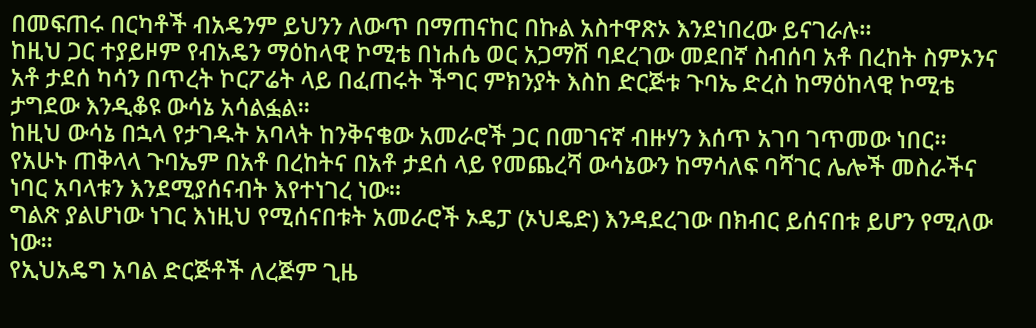በመፍጠሩ በርካቶች ብአዴንም ይህንን ለውጥ በማጠናከር በኩል አስተዋጽኦ እንደነበረው ይናገራሉ።
ከዚህ ጋር ተያይዞም የብአዴን ማዕከላዊ ኮሚቴ በነሐሴ ወር አጋማሽ ባደረገው መደበኛ ስብሰባ አቶ በረከት ስምኦንና አቶ ታደሰ ካሳን በጥረት ኮርፖሬት ላይ በፈጠሩት ችግር ምክንያት እስከ ድርጅቱ ጉባኤ ድረስ ከማዕከላዊ ኮሚቴ ታግደው እንዲቆዩ ውሳኔ አሳልፏል።
ከዚህ ውሳኔ በኋላ የታገዱት አባላት ከንቅናቄው አመራሮች ጋር በመገናኛ ብዙሃን እሰጥ አገባ ገጥመው ነበር።
የአሁኑ ጠቅላላ ጉባኤም በአቶ በረከትና በአቶ ታደሰ ላይ የመጨረሻ ውሳኔውን ከማሳለፍ ባሻገር ሌሎች መስራችና ነባር አባላቱን እንደሚያሰናብት እየተነገረ ነው።
ግልጽ ያልሆነው ነገር እነዚህ የሚሰናበቱት አመራሮች ኦዴፓ (ኦህዴድ) እንዳደረገው በክብር ይሰናበቱ ይሆን የሚለው ነው።
የኢህአዴግ አባል ድርጅቶች ለረጅም ጊዜ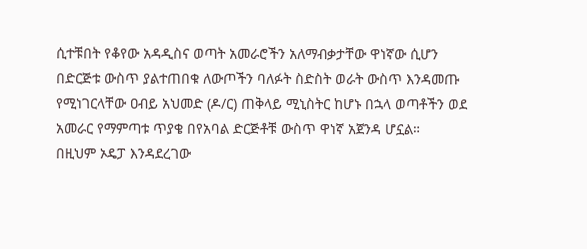ሲተቹበት የቆየው አዳዲስና ወጣት አመራሮችን አለማብቃታቸው ዋነኛው ሲሆን በድርጅቱ ውስጥ ያልተጠበቁ ለውጦችን ባለፉት ስድስት ወራት ውስጥ እንዳመጡ የሚነገርላቸው ዐብይ አህመድ (ዶ/ር) ጠቅላይ ሚኒስትር ከሆኑ በኋላ ወጣቶችን ወደ አመራር የማምጣቱ ጥያቄ በየአባል ድርጅቶቹ ውስጥ ዋነኛ አጀንዳ ሆኗል።
በዚህም ኦዴፓ እንዳደረገው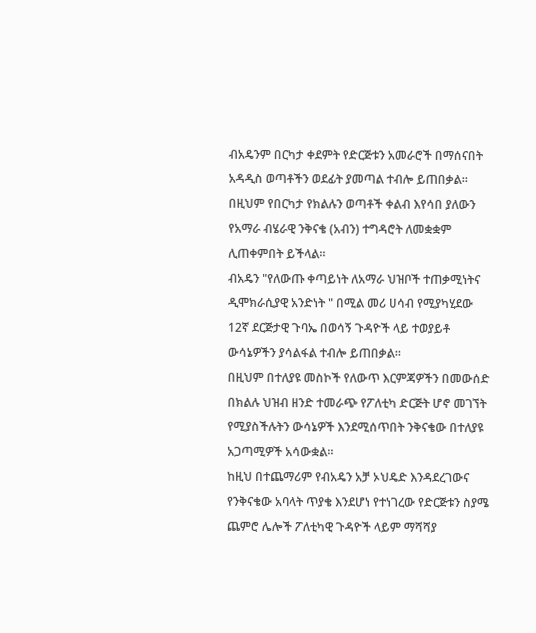ብአዴንም በርካታ ቀደምት የድርጅቱን አመራሮች በማሰናበት አዳዲስ ወጣቶችን ወደፊት ያመጣል ተብሎ ይጠበቃል።
በዚህም የበርካታ የክልሉን ወጣቶች ቀልብ እየሳበ ያለውን የአማራ ብሄራዊ ንቅናቄ (አብን) ተግዳሮት ለመቋቋም ሊጠቀምበት ይችላል።
ብአዴን "የለውጡ ቀጣይነት ለአማራ ህዝቦች ተጠቃሚነትና ዲሞክራሲያዊ አንድነት " በሚል መሪ ሀሳብ የሚያካሂደው 12ኛ ደርጅታዊ ጉባኤ በወሳኝ ጉዳዮች ላይ ተወያይቶ ውሳኔዎችን ያሳልፋል ተብሎ ይጠበቃል።
በዚህም በተለያዩ መስኮች የለውጥ እርምጃዎችን በመውሰድ በክልሉ ህዝብ ዘንድ ተመራጭ የፖለቲካ ድርጅት ሆኖ መገኘት የሚያስችሉትን ውሳኔዎች እንደሚሰጥበት ንቅናቄው በተለያዩ አጋጣሚዎች አሳውቋል።
ከዚህ በተጨማሪም የብአዴን አቻ ኦህዴድ እንዳደረገውና የንቅናቄው አባላት ጥያቄ እንደሆነ የተነገረው የድርጅቱን ስያሜ ጨምሮ ሌሎች ፖለቲካዊ ጉዳዮች ላይም ማሻሻያ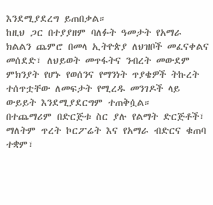እንደሚያደረግ ይጠበቃል።
ከዚህ ጋር በተያያዘም ባለፉት ዓመታት የአማራ ክልልን ጨምሮ በመላ ኢትዮጵያ ለህዝቦች መፈናቀልና መሰደድ፣ ለህይወት መጥፋትና ንብረት መውደም ምክንያት የሆኑ የወሰንና የማንነት ጥያቄዎች ትኩረት ተሰጥቷቸው ለመፍታት የሚረዱ መንገዶች ላይ ውይይት እንደሚያደርግም ተጠቅሷል።
በተጨማሪም በድርጅቱ ስር ያሉ የልማት ድርጅቶች፣ ማለትም ጥረት ኮርፖሬት እና የአማራ ብድርና ቁጠባ ተቋም፣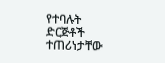የተባሉት ድርጅቶች ተጠሪነታቸው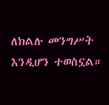ለክልሉ መንግሥት እንዲሆን ተወስኗል።